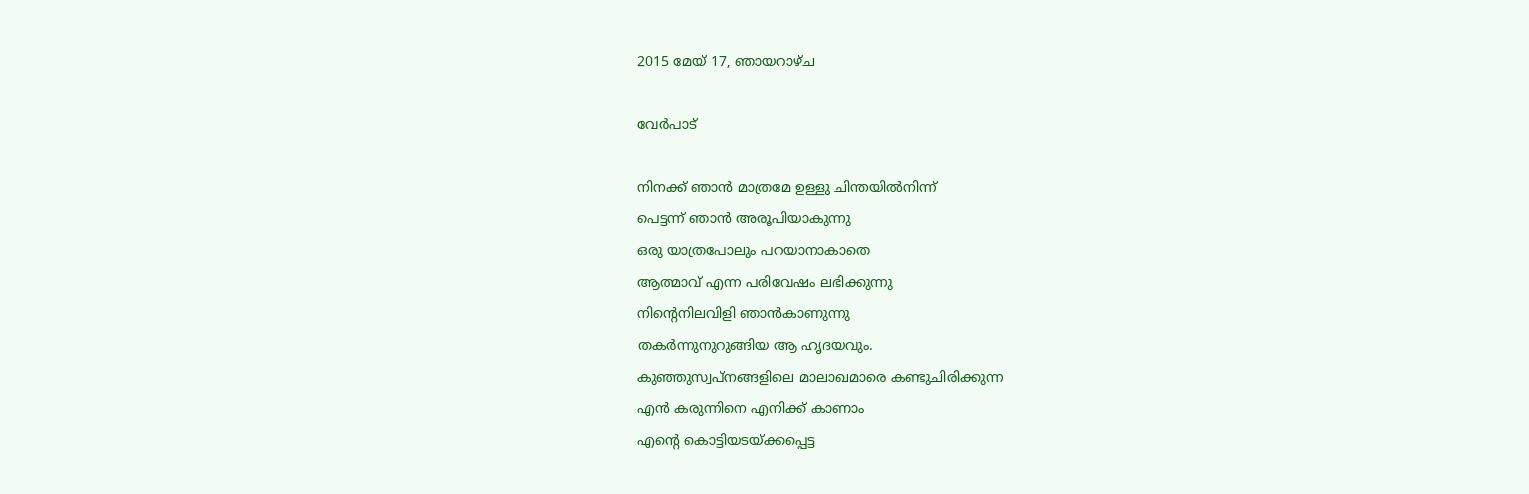2015 മേയ് 17, ഞായറാഴ്‌ച

വേര്‍പാട്

നിനക്ക് ഞാന്‍ മാത്രമേ ഉള്ളു ചിന്തയില്‍നിന്ന്
പെട്ടന്ന് ഞാന്‍ അരൂപിയാകുന്നു
ഒരു യാത്രപോലും പറയാനാകാതെ
ആത്മാവ് എന്ന പരിവേഷം ലഭിക്കുന്നു
നിന്റെനിലവിളി ഞാന്‍കാണുന്നു
തകര്‍ന്നുനുറുങ്ങിയ ആ ഹൃദയവും.
കുഞ്ഞുസ്വപ്നങ്ങളിലെ മാലാഖമാരെ കണ്ടുചിരിക്കുന്ന
എന്‍ കരുന്നിനെ എനിക്ക് കാണാം
എന്‍റെ കൊട്ടിയടയ്ക്കപ്പെട്ട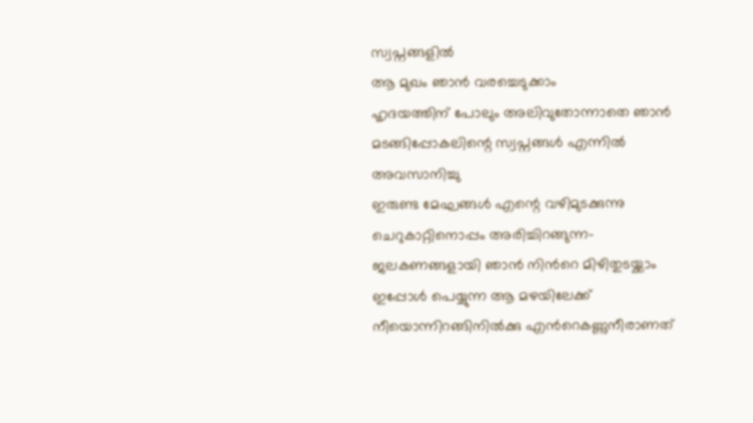സ്വപ്നങ്ങളില്‍
ആ മുഖം ഞാന്‍ വരച്ചെടുക്കാം
ഹൃദയത്തിന് പോലും അലിവുതോന്നാതെ ഞാന്‍
മടങ്ങിപ്പോകലിന്റെ സ്വപ്നങ്ങള്‍ എന്നില്‍
അവസാനിച്ചു
ഇരുണ്ട മേഘങ്ങള്‍ എന്റെ വഴിമുടക്കുന്നു
ചെറുകാറ്റിനൊപ്പം അരിച്ചിറങ്ങുന്ന-
ജലകണങ്ങളായി ഞാന്‍ നിന്‍റെ മിഴിതുടയ്ക്കാം
ഇപ്പോള്‍ പെയ്യുന്ന ആ മഴയിലേക്ക്‌
നീയൊന്നിറങ്ങിനില്‍ക്കു എന്‍റെകണ്ണുനീരാണത്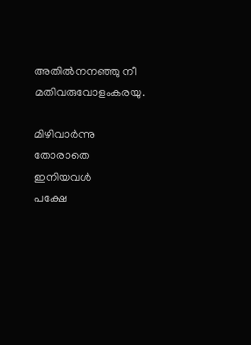അതില്‍നനഞ്ഞു നീ മതിവരുവോളംകരയു.

മിഴിവാര്‍ന്നു തോരാതെ ഇനിയവള്‍
പക്ഷേ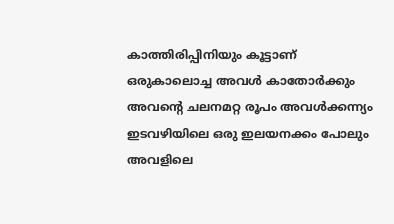കാത്തിരിപ്പിനിയും കൂട്ടാണ്
ഒരുകാലൊച്ച അവള്‍ കാതോര്‍ക്കും
അവന്‍റെ ചലനമറ്റ രൂപം അവള്‍ക്കന്ന്യം
ഇടവഴിയിലെ ഒരു ഇലയനക്കം പോലും
അവളിലെ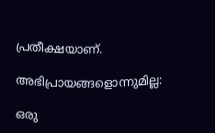പ്രതീക്ഷയാണ്.

അഭിപ്രായങ്ങളൊന്നുമില്ല:

ഒരു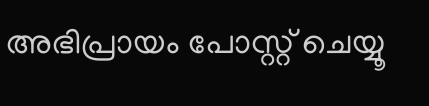അഭിപ്രായം പോസ്റ്റ് ചെയ്യൂ